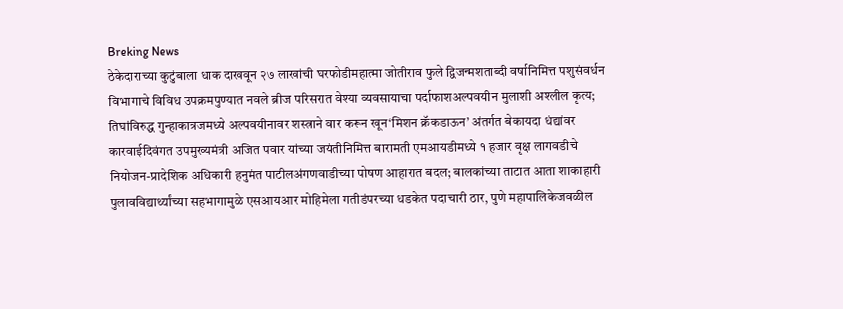Breking News
ठेकेदाराच्या कुटुंबाला धाक दाखवून २७ लाखांची घरफोडीमहात्मा जोतीराव फुले द्विजन्मशताब्दी वर्षानिमित्त पशुसंवर्धन विभागाचे विविध उपक्रमपुण्यात नवले ब्रीज परिसरात वेश्या व्यवसायाचा पर्दाफाशअल्पवयीन मुलाशी अश्लील कृत्य; तिघांविरुद्ध गुन्हाकात्रजमध्ये अल्पवयीनावर शस्त्राने वार करून खून‘मिशन क्रॅकडाऊन’ अंतर्गत बेकायदा धंद्यांवर कारवाईदिवंगत उपमुख्यमंत्री अजित पवार यांच्या जयंतीनिमित्त बारामती एमआयडीमध्ये १ हजार वृक्ष लागवडीचे नियोजन-प्रादेशिक अधिकारी हनुमंत पाटीलअंगणवाडीच्या पोषण आहारात बदल; बालकांच्या ताटात आता शाकाहारी पुलावविद्यार्थ्यांच्या सहभागामुळे एसआयआर मोहिमेला गतीडंपरच्या धडकेत पदाचारी ठार, पुणे महापालिकेजवळील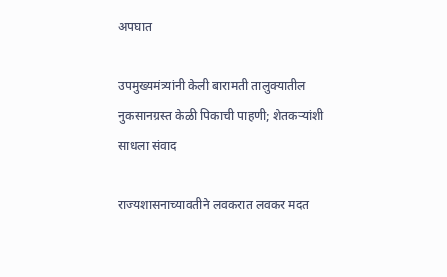अपघात

उपमुख्यमंत्र्यांनी केली बारामती तालुक्यातील नुकसानग्रस्त केळी पिकाची पाहणी; शेतकऱ्यांशी साधला संवाद

राज्यशासनाच्यावतीने लवकरात लवकर मदत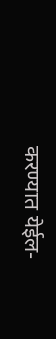करण्यात येईल-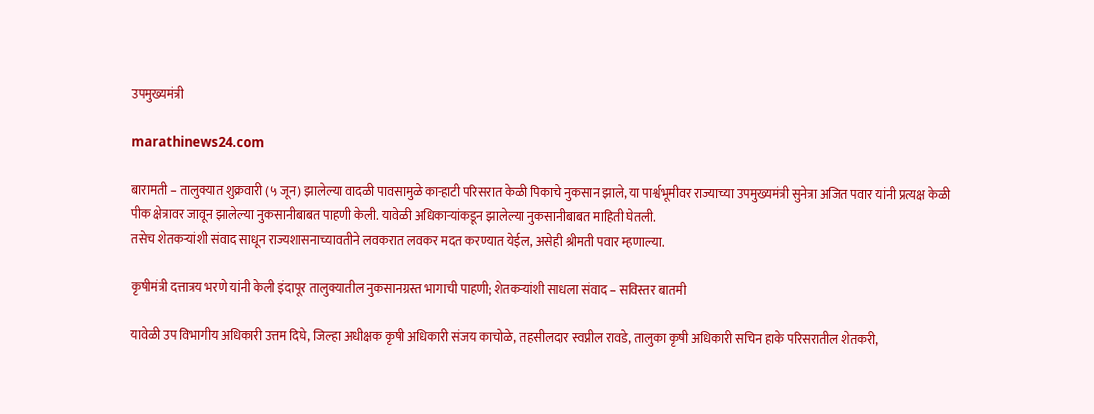उपमुख्यमंत्री

marathinews24.com

बारामती – तालुक्यात शुक्रवारी (५ जून) झालेल्या वादळी पावसामुळे काऱ्हाटी परिसरात केळी पिकाचे नुकसान झाले, या पार्श्वभूमीवर राज्याच्या उपमुख्यमंत्री सुनेत्रा अजित पवार यांनी प्रत्यक्ष केळी पीक क्षेत्रावर जावून झालेल्या नुकसानीबाबत पाहणी केली. यावेळी अधिकाऱ्यांकडून झालेल्या नुकसानीबाबत माहिती घेतली.
तसेच शेतकऱ्यांशी संवाद साधून राज्यशासनाच्यावतीने लवकरात लवकर मदत करण्यात येईल, असेही श्रीमती पवार म्हणाल्या.

कृषीमंत्री दत्तात्रय भरणे यांनी केली इंदापूर तालुक्यातील नुकसानग्रस्त भागाची पाहणी; शेतकऱ्यांशी साधला संवाद – सविस्तर बातमी

यावेळी उप विभागीय अधिकारी उत्तम दिघे, जिल्हा अधीक्षक कृषी अधिकारी संजय काचोळे, तहसीलदार स्वप्नील रावडे, तालुका कृषी अधिकारी सचिन हाके परिसरातील शेतकरी,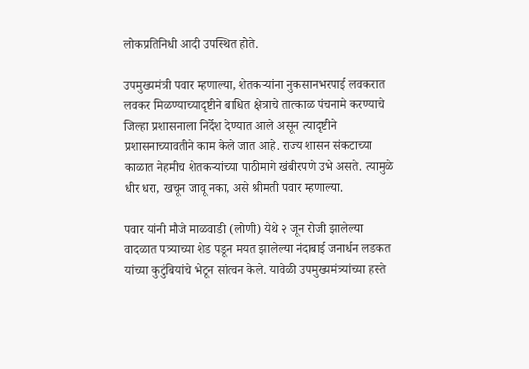लोकप्रतिनिधी आदी उपस्थित होते.

उपमुख्यमंत्री पवार म्हणाल्या, शेतकऱ्यांना नुकसानभरपाई लवकरात लवकर मिळण्याच्यादृष्टीने बाधित क्षेत्राचे तात्काळ पंचनामे करण्याचे जिल्हा प्रशासनाला निर्देश देण्यात आले असून त्यादृष्टीने प्रशासनाच्यावतीने काम केले जात आहे. राज्य शासन संकटाच्या काळात नेहमीच शेतकऱ्यांच्या पाठीमागे खंबीरपणे उभे असते. त्यामुळे धीर धरा, खचून जावू नका, असे श्रीमती पवार म्हणाल्या.

पवार यांनी मौजे माळवाडी (लोणी) येथे २ जून रोजी झालेल्या वादळात पत्र्याच्या शेड पडून मयत झालेल्या नंदाबाई जनार्धन लडकत यांच्या कुटुंबियांचे भेटून सांत्वन केले. यावेळी उपमुख्यमंत्र्यांच्या हस्ते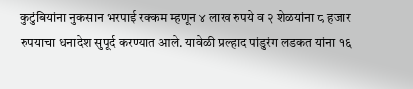कुटुंबियांना नुकसान भरपाई रक्कम म्हणून ४ लाख रुपये व २ शेळयांना ८ हजार रुपयाचा धनादेश सुपूर्द करण्यात आले. यावेळी प्रल्हाद पांडुरंग लडकत यांना १६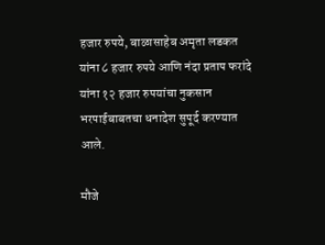हजार रुपये, बाळासाहेब अमृता लडकत यांना ८ हजार रुपये आणि नंदा प्रताप फरांदे यांना १२ हजार रुपयांचा नुकसान भरपाईबाबतचा धनादेश सुपूर्द करण्यात आले.

मौजे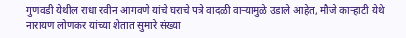गुणवडी येथील राधा रवीन आगवणे यांचे घराचे पत्रे वादळी वाऱ्यामुळे उडाले आहेत, मौजे काऱ्हाटी येथे नारायण लोणकर यांच्या शेतात सुमारे संख्या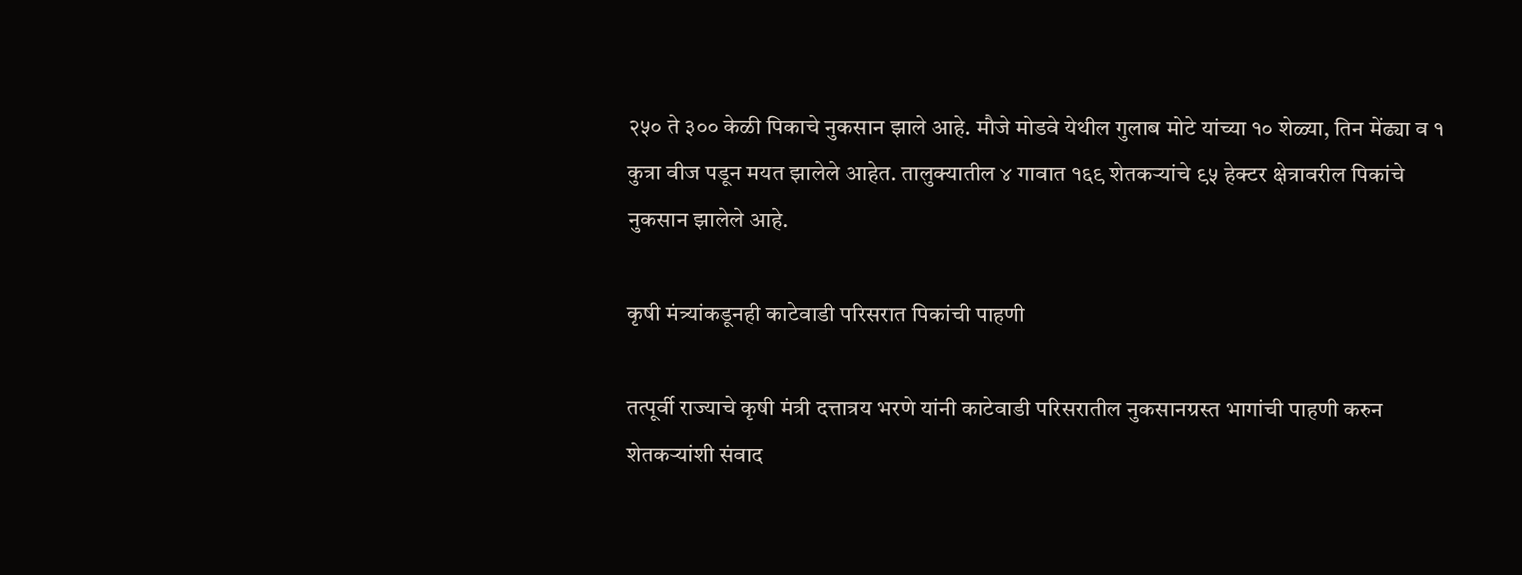२५० ते ३०० केळी पिकाचे नुकसान झाले आहे. मौजे मोडवे येथील गुलाब मोटे यांच्या १० शेळ्या, तिन मेंढ्या व १ कुत्रा वीज पडून मयत झालेले आहेत. तालुक्यातील ४ गावात १६९ शेतकऱ्यांचे ९५ हेक्टर क्षेत्रावरील पिकांचे नुकसान झालेले आहे.

कृषी मंत्र्यांकडूनही काटेवाडी परिसरात पिकांची पाहणी

तत्पूर्वी राज्याचे कृषी मंत्री दत्तात्रय भरणे यांनी काटेवाडी परिसरातील नुकसानग्रस्त भागांची पाहणी करुन शेतकऱ्यांशी संवाद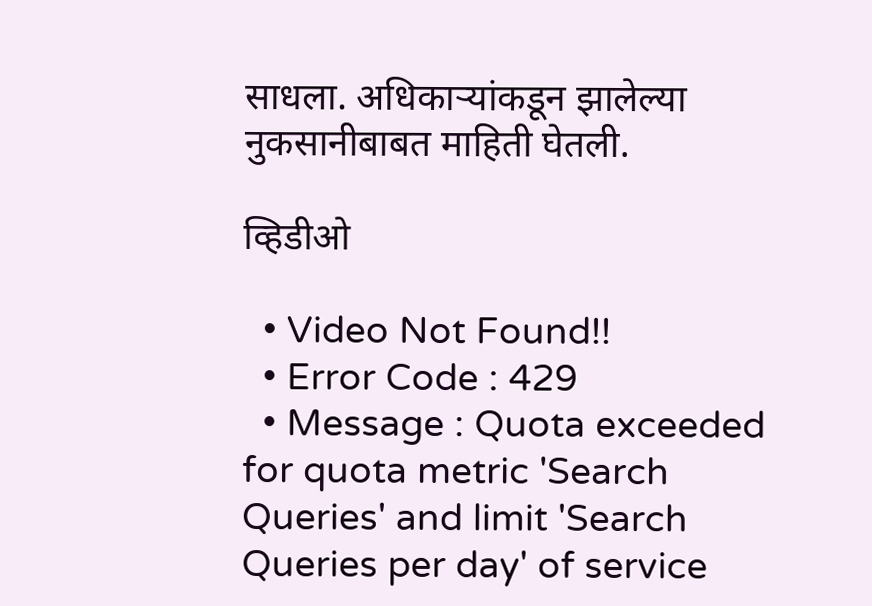साधला. अधिकाऱ्यांकडून झालेल्या नुकसानीबाबत माहिती घेतली.

व्हिडीओ

  • Video Not Found!!
  • Error Code : 429
  • Message : Quota exceeded for quota metric 'Search Queries' and limit 'Search Queries per day' of service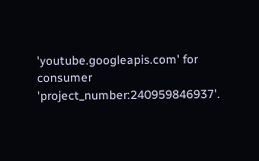'youtube.googleapis.com' for consumer 'project_number:240959846937'.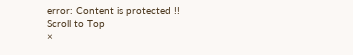error: Content is protected !!
Scroll to Top
×